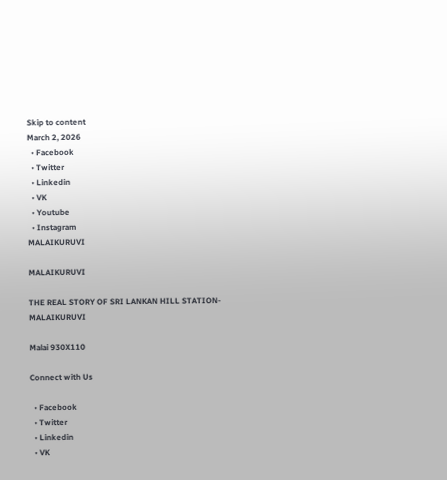Skip to content
March 2, 2026
  • Facebook
  • Twitter
  • Linkedin
  • VK
  • Youtube
  • Instagram
MALAIKURUVI

MALAIKURUVI

THE REAL STORY OF SRI LANKAN HILL STATION-MALAIKURUVI

Malai 930X110

Connect with Us

  • Facebook
  • Twitter
  • Linkedin
  • VK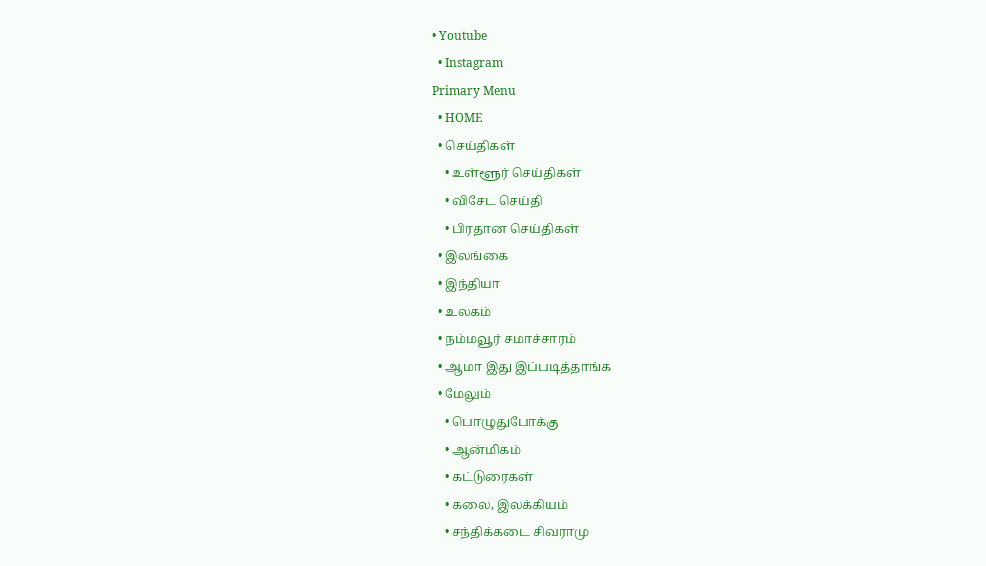• Youtube
  • Instagram
Primary Menu
  • HOME
  • செய்திகள்
    • உள்ளூர் செய்திகள்
    • விசேட செய்தி
    • பிரதான செய்திகள்
  • இலங்கை
  • இந்தியா
  • உலகம்
  • நம்மவூர் சமாச்சாரம்
  • ஆமா இது இப்படித்தாங்க
  • மேலும்
    • பொழுதுபோக்கு
    • ஆன்மிகம்
    • கட்டுரைகள்
    • கலை, இலக்கியம்
    • சந்திக்கடை சிவராமு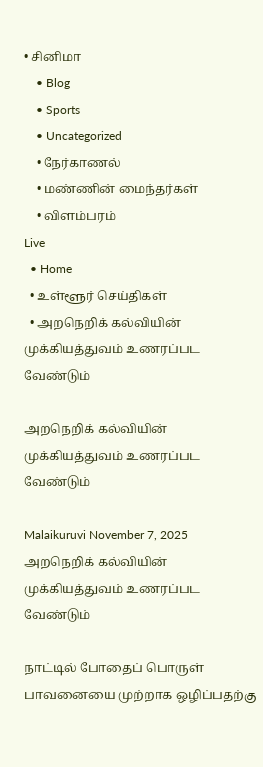• சினிமா
    • Blog
    • Sports
    • Uncategorized
    • நேர்காணல்
    • மண்ணின் மைந்தர்கள்
    • விளம்பரம்
Live
  • Home
  • உள்ளூர் செய்திகள்
  • அறநெறிக் கல்வியின் முக்கியத்துவம் உணரப்பட வேண்டும்

அறநெறிக் கல்வியின் முக்கியத்துவம் உணரப்பட வேண்டும்

Malaikuruvi November 7, 2025
அறநெறிக் கல்வியின் முக்கியத்துவம் உணரப்பட வேண்டும்

நாட்டில் போதைப் பொருள் பாவனையை முற்றாக ஒழிப்பதற்கு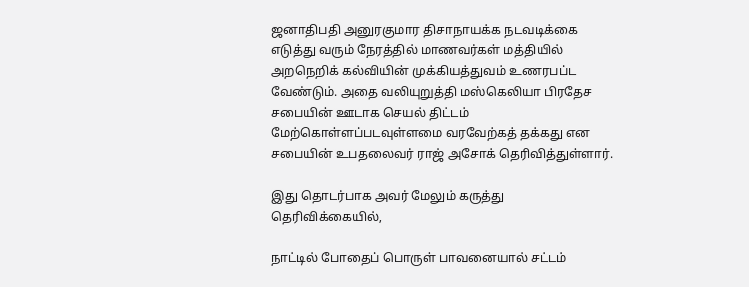ஜனாதிபதி அனுரகுமார திசாநாயக்க நடவடிக்கை எடுத்து வரும் நேரத்தில் மாணவர்கள் மத்தியில் அறநெறிக் கல்வியின் முக்கியத்துவம் உணரபப்ட வேண்டும். அதை வலியுறுத்தி மஸ்கெலியா பிரதேச சபையின் ஊடாக செயல் திட்டம் மேற்கொள்ளப்படவுள்ளமை வரவேற்கத் தக்கது என சபையின் உபதலைவர் ராஜ் அசோக் தெரிவித்துள்ளார்.

இது தொடர்பாக அவர் மேலும் கருத்து தெரிவிக்கையில்,

நாட்டில் போதைப் பொருள் பாவனையால் சட்டம்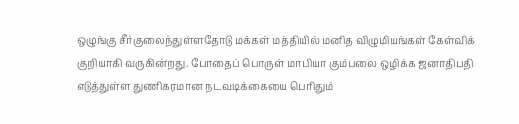ஒழுங்கு சீர்குலைந்துள்ளதோடு மக்கள் மத்தியில் மனித விழுமியங்கள் கேள்விக் குறியாகி வருகின்றது. போதைப் பொருள் மாபியா கும்பலை ஒழிக்க ஜனாதிபதி எடுத்துள்ள துணிகரமான நடவடிக்கையை பெரிதும்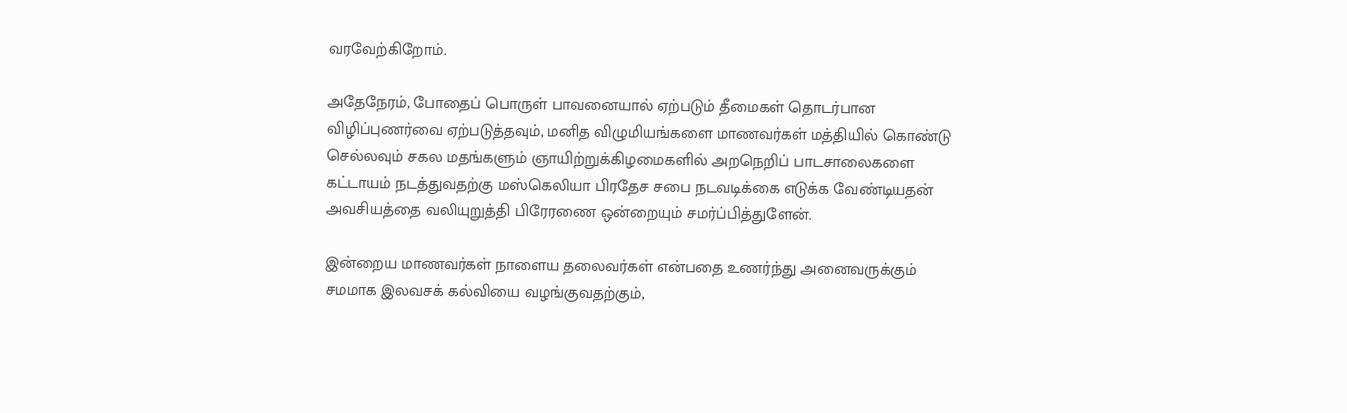வரவேற்கிறோம்.

அதேநேரம், போதைப் பொருள் பாவனையால் ஏற்படும் தீமைகள் தொடர்பான விழிப்புணர்வை ஏற்படுத்தவும், மனித விழுமியங்களை மாணவர்கள் மத்தியில் கொண்டு செல்லவும் சகல மதங்களும் ஞாயிற்றுக்கிழமைகளில் அறநெறிப் பாடசாலைகளை கட்டாயம் நடத்துவதற்கு மஸ்கெலியா பிரதேச சபை நடவடிக்கை எடுக்க வேண்டியதன் அவசியத்தை வலியுறுத்தி பிரேரணை ஒன்றையும் சமர்ப்பித்துளேன்.

இன்றைய மாணவர்கள் நாளைய தலைவர்கள் என்பதை உணர்ந்து அனைவருக்கும் சமமாக இலவசக் கல்வியை வழங்குவதற்கும்,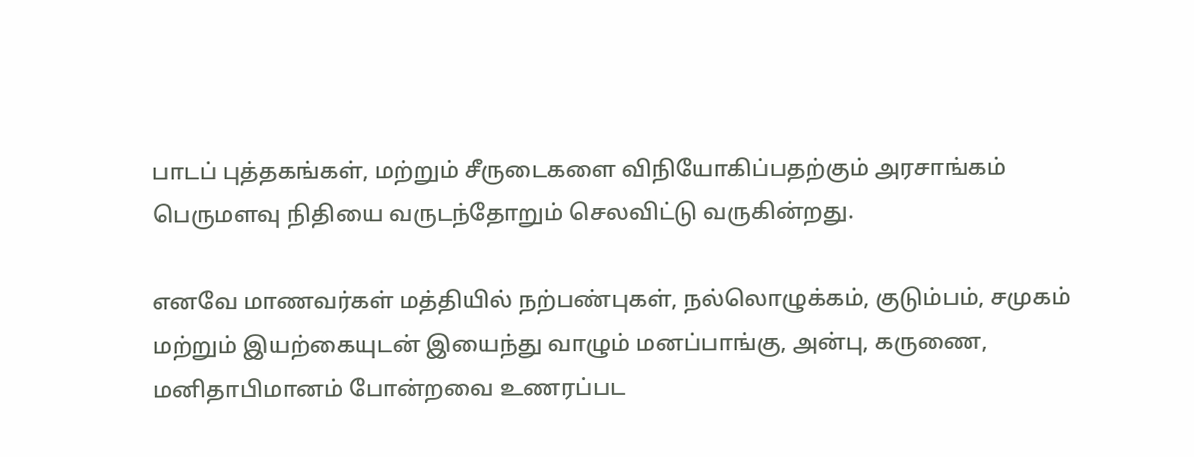பாடப் புத்தகங்கள், மற்றும் சீருடைகளை விநியோகிப்பதற்கும் அரசாங்கம் பெருமளவு நிதியை வருடந்தோறும் செலவிட்டு வருகின்றது.

எனவே மாணவர்கள் மத்தியில் நற்பண்புகள், நல்லொழுக்கம், குடும்பம், சமுகம் மற்றும் இயற்கையுடன் இயைந்து வாழும் மனப்பாங்கு, அன்பு, கருணை, மனிதாபிமானம் போன்றவை உணரப்பட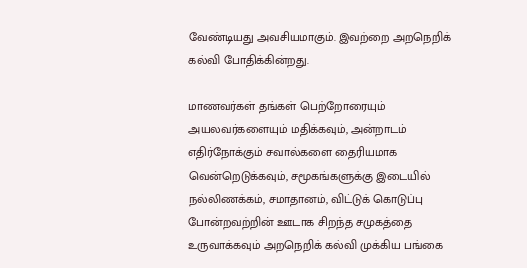வேண்டியது அவசியமாகும். இவற்றை அறநெறிக் கல்வி போதிக்கின்றது.

மாணவர்கள் தங்கள் பெற்றோரையும் அயலவர்களையும் மதிக்கவும், அன்றாடம் எதிர்நோக்கும் சவால்களை தைரியமாக வென்றெடுக்கவும், சமூகங்களுக்கு இடையில் நல்லிணக்கம், சமாதானம், விட்டுக் கொடுப்பு போன்றவற்றின் ஊடாக சிறந்த சமுகத்தை உருவாக்கவும் அறநெறிக் கல்வி முக்கிய பங்கை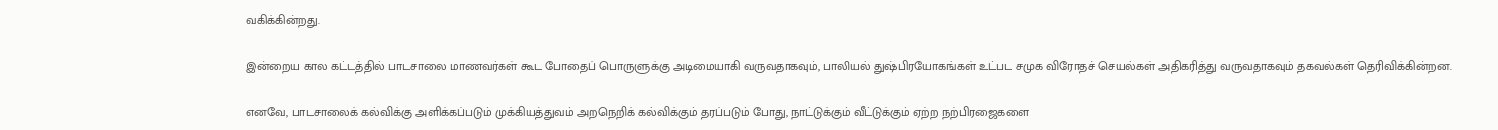வகிக்கின்றது.

இன்றைய கால கட்டத்தில் பாடசாலை மாணவர்கள் கூட போதைப் பொருளுக்கு அடிமையாகி வருவதாகவும், பாலியல் துஷ்பிரயோகங்கள் உட்பட சமுக விரோதச் செயல்கள் அதிகரித்து வருவதாகவும் தகவல்கள் தெரிவிக்கின்றன.

எனவே, பாடசாலைக் கல்விக்கு அளிக்கப்படும் முக்கியத்துவம் அறநெறிக் கல்விக்கும் தரப்படும் போது, நாட்டுக்கும் வீட்டுக்கும் ஏற்ற நற்பிரஜைகளை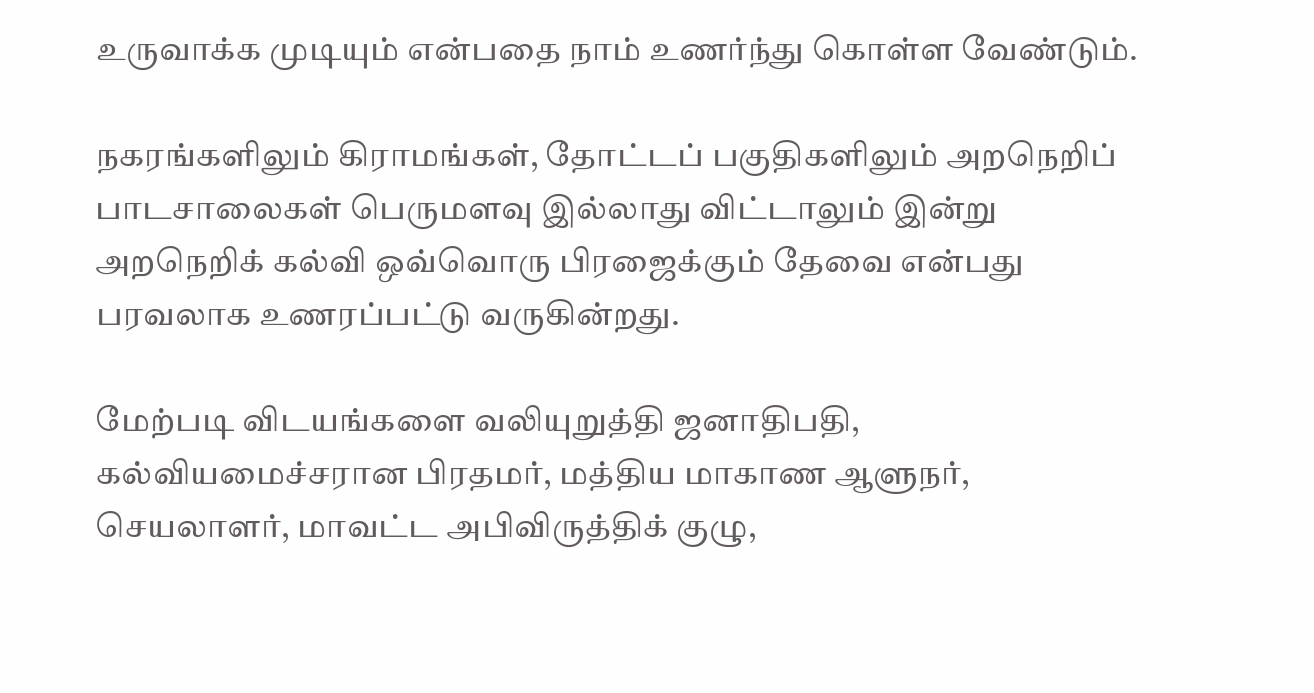உருவாக்க முடியும் என்பதை நாம் உணர்ந்து கொள்ள வேண்டும்.

நகரங்களிலும் கிராமங்கள், தோட்டப் பகுதிகளிலும் அறநெறிப் பாடசாலைகள் பெருமளவு இல்லாது விட்டாலும் இன்று அறநெறிக் கல்வி ஒவ்வொரு பிரஜைக்கும் தேவை என்பது பரவலாக உணரப்பட்டு வருகின்றது.

மேற்படி விடயங்களை வலியுறுத்தி ஜனாதிபதி, கல்வியமைச்சரான பிரதமர், மத்திய மாகாண ஆளுநர், செயலாளர், மாவட்ட அபிவிருத்திக் குழு,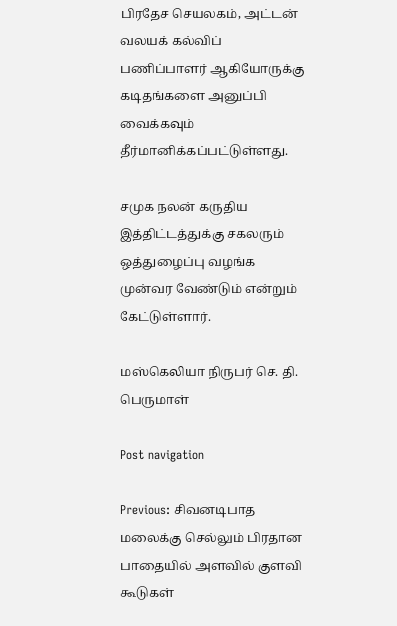பிரதேச செயலகம், அட்டன் வலயக் கல்விப் பணிப்பாளர் ஆகியோருக்கு கடிதங்களை அனுப்பி வைக்கவும் தீர்மானிக்கப்பட்டுள்ளது.

சமுக நலன் கருதிய இத்திட்டத்துக்கு சகலரும் ஒத்துழைப்பு வழங்க முன்வர வேண்டும் என்றும் கேட்டுள்ளார்.

மஸ்கெலியா நிருபர் செ. தி. பெருமாள்

Post navigation

Previous: சிவனடிபாத மலைக்கு செல்லும் பிரதான பாதையில் அளவில் குளவி கூடுகள்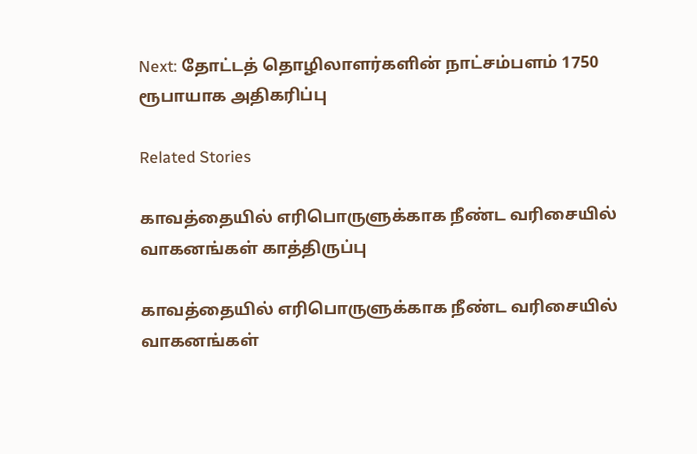Next: தோட்டத் தொழிலாளர்களின் நாட்சம்பளம் 1750 ரூபாயாக அதிகரிப்பு

Related Stories

காவத்தையில் எரிபொருளுக்காக நீண்ட வரிசையில் வாகனங்கள் காத்திருப்பு

காவத்தையில் எரிபொருளுக்காக நீண்ட வரிசையில் வாகனங்கள்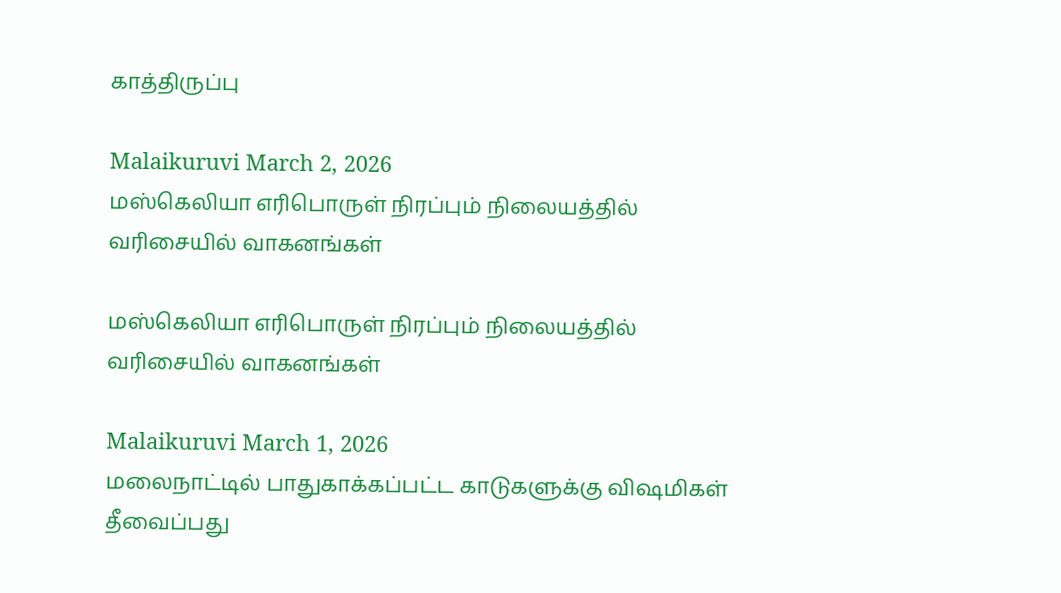காத்திருப்பு

Malaikuruvi March 2, 2026
மஸ்கெலியா எரிபொருள் நிரப்பும் நிலையத்தில் வரிசையில் வாகனங்கள்

மஸ்கெலியா எரிபொருள் நிரப்பும் நிலையத்தில் வரிசையில் வாகனங்கள்

Malaikuruvi March 1, 2026
மலைநாட்டில் பாதுகாக்கப்பட்ட காடுகளுக்கு விஷமிகள் தீவைப்பது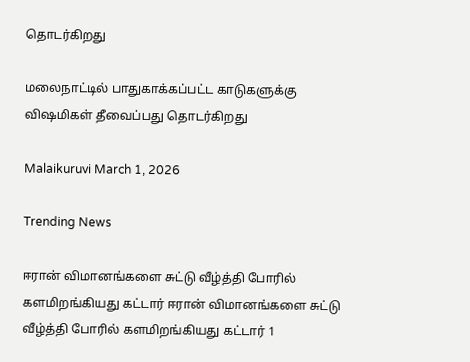தொடர்கிறது

மலைநாட்டில் பாதுகாக்கப்பட்ட காடுகளுக்கு விஷமிகள் தீவைப்பது தொடர்கிறது

Malaikuruvi March 1, 2026

Trending News

ஈரான் விமானங்களை சுட்டு வீழ்த்தி போரில் களமிறங்கியது கட்டார் ஈரான் விமானங்களை சுட்டு வீழ்த்தி போரில் களமிறங்கியது கட்டார் 1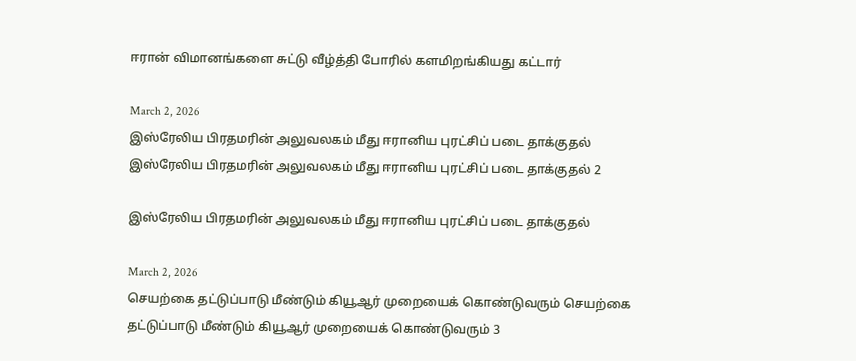ஈரான் விமானங்களை சுட்டு வீழ்த்தி போரில் களமிறங்கியது கட்டார்

March 2, 2026
இஸ்ரேலிய பிரதமரின் அலுவலகம் மீது ஈரானிய புரட்சிப் படை தாக்குதல் இஸ்ரேலிய பிரதமரின் அலுவலகம் மீது ஈரானிய புரட்சிப் படை தாக்குதல் 2

இஸ்ரேலிய பிரதமரின் அலுவலகம் மீது ஈரானிய புரட்சிப் படை தாக்குதல்

March 2, 2026
செயற்கை தட்டுப்பாடு மீண்டும் கியூஆர் முறையைக் கொண்டுவரும் செயற்கை தட்டுப்பாடு மீண்டும் கியூஆர் முறையைக் கொண்டுவரும் 3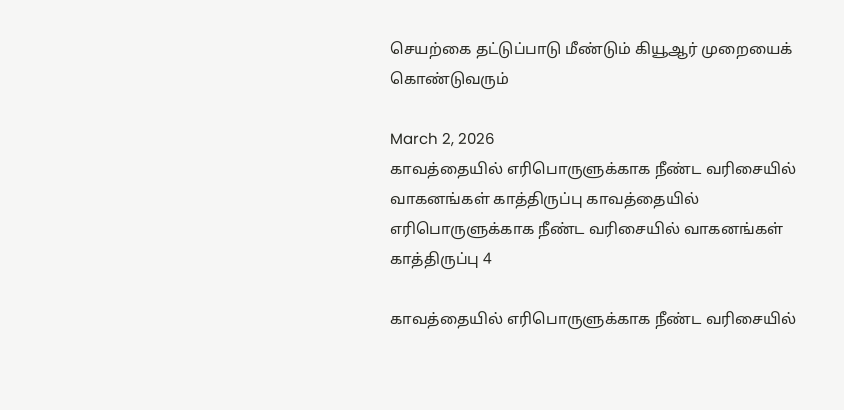செயற்கை தட்டுப்பாடு மீண்டும் கியூஆர் முறையைக் கொண்டுவரும்

March 2, 2026
காவத்தையில் எரிபொருளுக்காக நீண்ட வரிசையில் வாகனங்கள் காத்திருப்பு காவத்தையில் எரிபொருளுக்காக நீண்ட வரிசையில் வாகனங்கள் காத்திருப்பு 4

காவத்தையில் எரிபொருளுக்காக நீண்ட வரிசையில்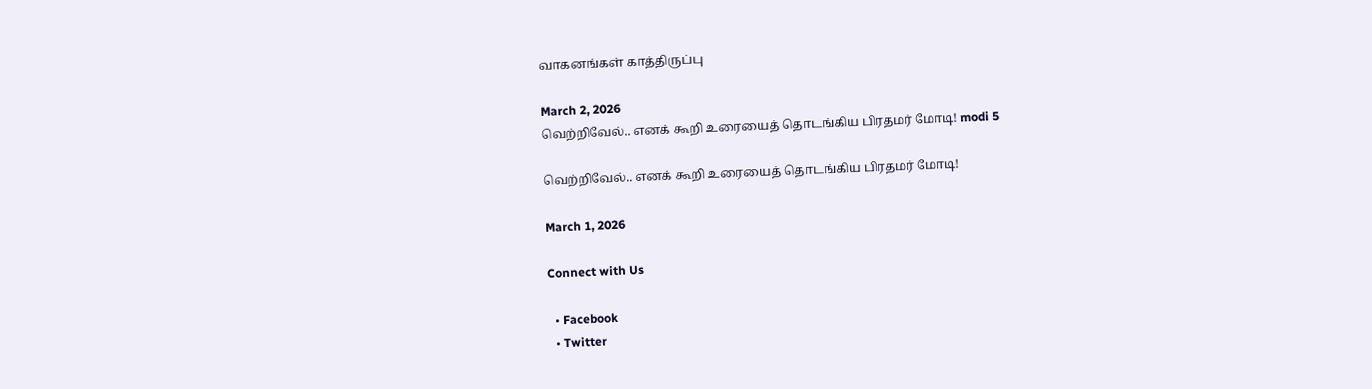வாகனங்கள் காத்திருப்பு

March 2, 2026
வெற்றிவேல்.. எனக் கூறி உரையைத் தொடங்கிய பிரதமர் மோடி! modi 5

வெற்றிவேல்.. எனக் கூறி உரையைத் தொடங்கிய பிரதமர் மோடி!

March 1, 2026

Connect with Us

  • Facebook
  • Twitter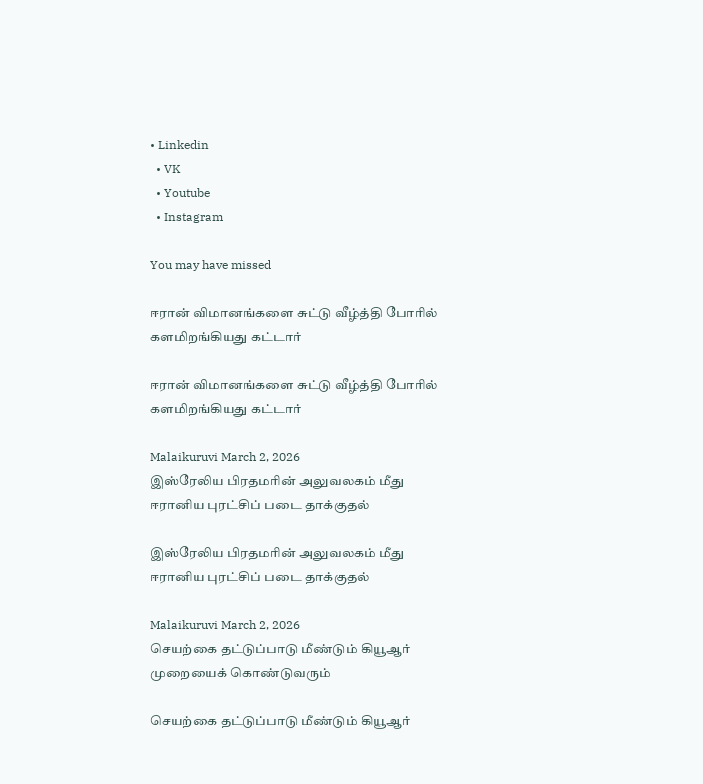• Linkedin
  • VK
  • Youtube
  • Instagram

You may have missed

ஈரான் விமானங்களை சுட்டு வீழ்த்தி போரில் களமிறங்கியது கட்டார்

ஈரான் விமானங்களை சுட்டு வீழ்த்தி போரில் களமிறங்கியது கட்டார்

Malaikuruvi March 2, 2026
இஸ்ரேலிய பிரதமரின் அலுவலகம் மீது ஈரானிய புரட்சிப் படை தாக்குதல்

இஸ்ரேலிய பிரதமரின் அலுவலகம் மீது ஈரானிய புரட்சிப் படை தாக்குதல்

Malaikuruvi March 2, 2026
செயற்கை தட்டுப்பாடு மீண்டும் கியூஆர் முறையைக் கொண்டுவரும்

செயற்கை தட்டுப்பாடு மீண்டும் கியூஆர்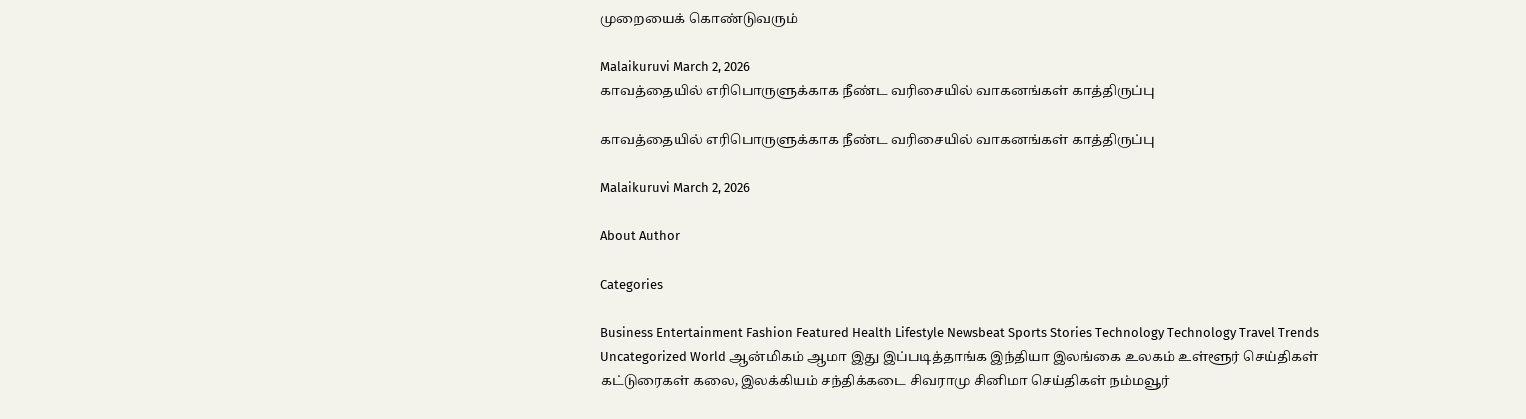முறையைக் கொண்டுவரும்

Malaikuruvi March 2, 2026
காவத்தையில் எரிபொருளுக்காக நீண்ட வரிசையில் வாகனங்கள் காத்திருப்பு

காவத்தையில் எரிபொருளுக்காக நீண்ட வரிசையில் வாகனங்கள் காத்திருப்பு

Malaikuruvi March 2, 2026

About Author

Categories

Business Entertainment Fashion Featured Health Lifestyle Newsbeat Sports Stories Technology Technology Travel Trends Uncategorized World ஆன்மிகம் ஆமா இது இப்படித்தாங்க இந்தியா இலங்கை உலகம் உள்ளூர் செய்திகள் கட்டுரைகள் கலை, இலக்கியம் சந்திக்கடை சிவராமு சினிமா செய்திகள் நம்மவூர்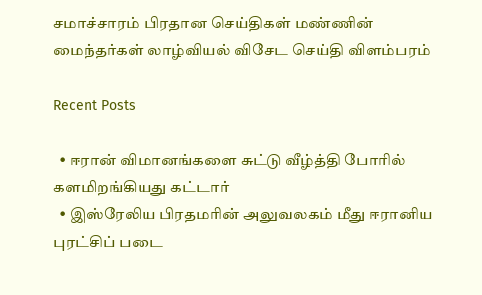சமாச்சாரம் பிரதான செய்திகள் மண்ணின் மைந்தர்கள் லாழ்வியல் விசேட செய்தி விளம்பரம்

Recent Posts

  • ஈரான் விமானங்களை சுட்டு வீழ்த்தி போரில் களமிறங்கியது கட்டார்
  • இஸ்ரேலிய பிரதமரின் அலுவலகம் மீது ஈரானிய புரட்சிப் படை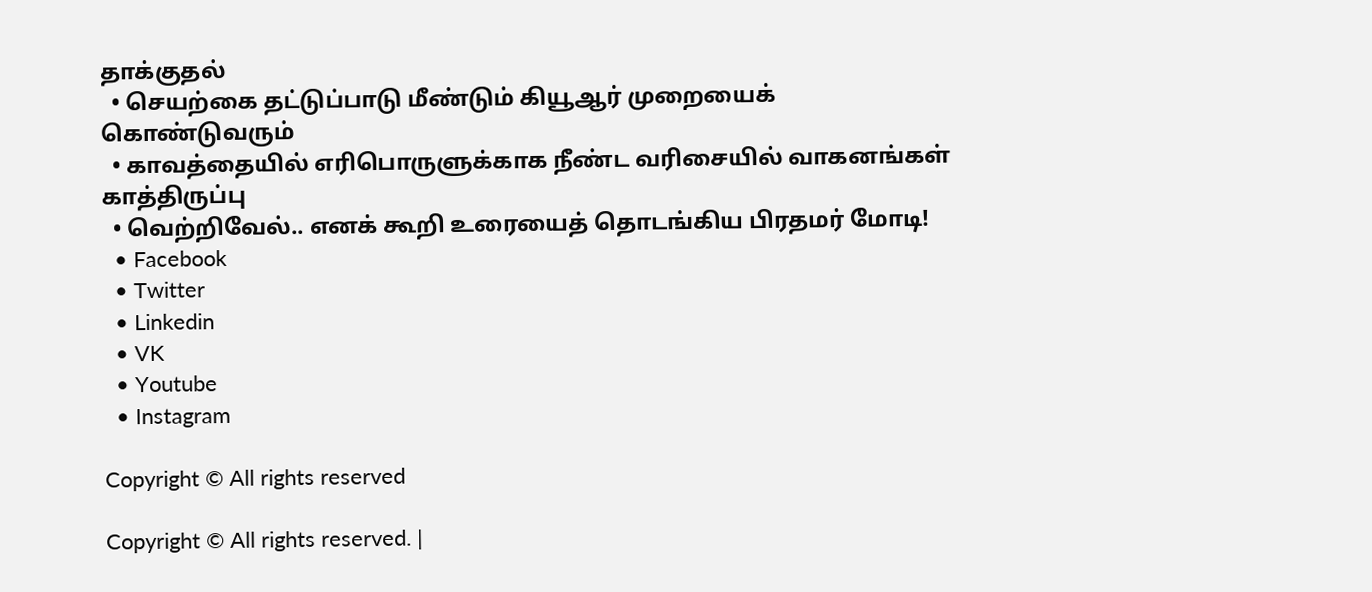தாக்குதல்
  • செயற்கை தட்டுப்பாடு மீண்டும் கியூஆர் முறையைக் கொண்டுவரும்
  • காவத்தையில் எரிபொருளுக்காக நீண்ட வரிசையில் வாகனங்கள் காத்திருப்பு
  • வெற்றிவேல்.. எனக் கூறி உரையைத் தொடங்கிய பிரதமர் மோடி!
  • Facebook
  • Twitter
  • Linkedin
  • VK
  • Youtube
  • Instagram

Copyright © All rights reserved

Copyright © All rights reserved. |